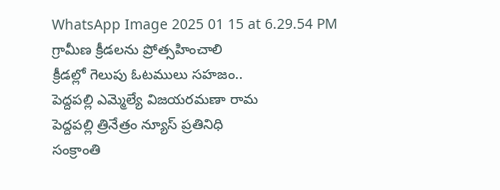WhatsApp Image 2025 01 15 at 6.29.54 PM
గ్రామీణ క్రీడలను ప్రోత్సహించాలి
క్రీడల్లో గెలుపు ఓటములు సహజం..
పెద్దపల్లి ఎమ్మెల్యే విజయరమణా రామ
పెద్దపల్లి త్రినేత్రం న్యూస్ ప్రతినిధి
సంక్రాంతి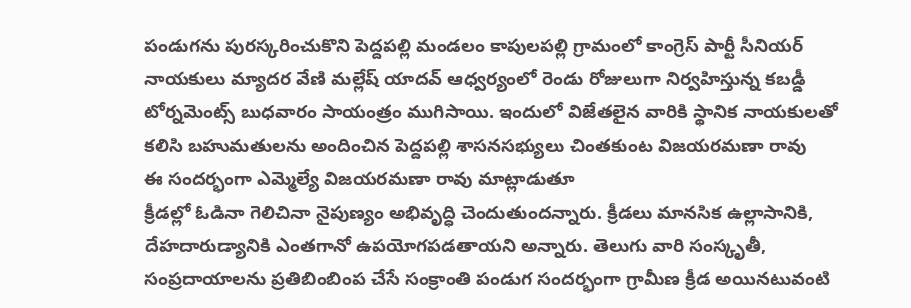పండుగను పురస్కరించుకొని పెద్దపల్లి మండలం కాపులపల్లి గ్రామంలో కాంగ్రెస్ పార్టీ సీనియర్ నాయకులు మ్యాదర వేణి మల్లేష్ యాదవ్ ఆధ్వర్యంలో రెండు రోజులుగా నిర్వహిస్తున్న కబడ్డీ టోర్నమెంట్స్ బుధవారం సాయంత్రం ముగిసాయి. ఇందులో విజేతలైన వారికి స్థానిక నాయకులతో కలిసి బహుమతులను అందించిన పెద్దపల్లి శాసనసభ్యులు చింతకుంట విజయరమణా రావు
ఈ సందర్భంగా ఎమ్మెల్యే విజయరమణా రావు మాట్లాడుతూ
క్రీడల్లో ఓడినా గెలిచినా నైపుణ్యం అభివృద్ధి చెందుతుందన్నారు. క్రీడలు మానసిక ఉల్లాసానికి, దేహదారుడ్యానికి ఎంతగానో ఉపయోగపడతాయని అన్నారు. తెలుగు వారి సంస్కృతీ, సంప్రదాయాలను ప్రతిబింబింప చేసే సంక్రాంతి పండుగ సందర్భంగా గ్రామీణ క్రీడ అయినటువంటి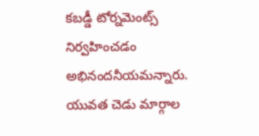కబడ్డీ టోర్నమెంట్స్ నిర్వహించడం అభినందనీయమన్నారు. యువత చెడు మార్గాల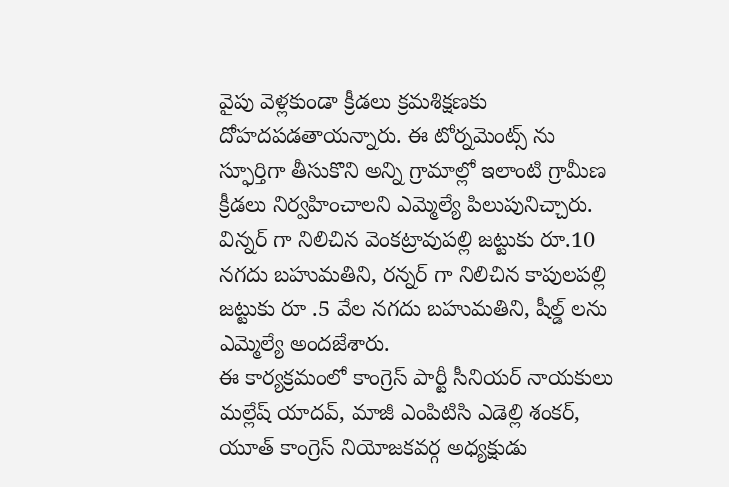వైపు వెళ్లకుండా క్రీడలు క్రమశిక్షణకు దోహదపడతాయన్నారు. ఈ టోర్నమెంట్స్ ను స్ఫూర్తిగా తీసుకొని అన్ని గ్రామాల్లో ఇలాంటి గ్రామీణ క్రీడలు నిర్వహించాలని ఎమ్మెల్యే పిలుపునిచ్చారు. విన్నర్ గా నిలిచిన వెంకట్రావుపల్లి జట్టుకు రూ.10 నగదు బహుమతిని, రన్నర్ గా నిలిచిన కాపులపల్లి జట్టుకు రూ .5 వేల నగదు బహుమతిని, షీల్డ్ లను ఎమ్మెల్యే అందజేశారు.
ఈ కార్యక్రమంలో కాంగ్రెస్ పార్టీ సీనియర్ నాయకులు మల్లేష్ యాదవ్, మాజీ ఎంపిటిసి ఎడెల్లి శంకర్, యూత్ కాంగ్రెస్ నియోజకవర్గ అధ్యక్షుడు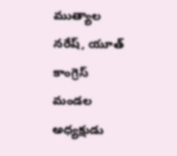ముత్యాల నరేష్, యూత్ కాంగ్రెస్ మండల అధ్యక్షుడు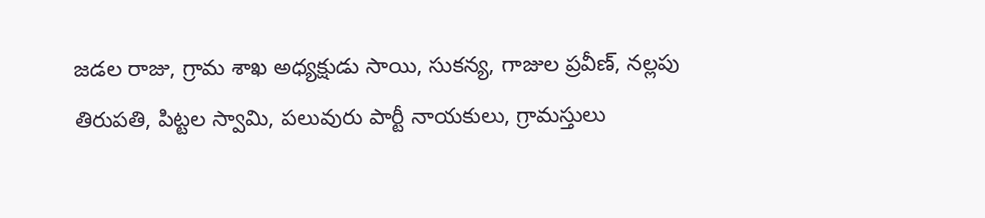జడల రాజు, గ్రామ శాఖ అధ్యక్షుడు సాయి, సుకన్య, గాజుల ప్రవీణ్, నల్లపు తిరుపతి, పిట్టల స్వామి, పలువురు పార్టీ నాయకులు, గ్రామస్తులు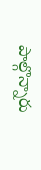పాల్గొన్నారు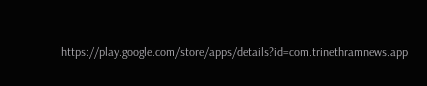https://play.google.com/store/apps/details?id=com.trinethramnews.app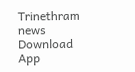Trinethram news
Download App